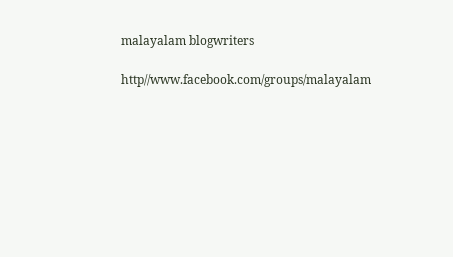malayalam blogwriters

http//www.facebook.com/groups/malayalam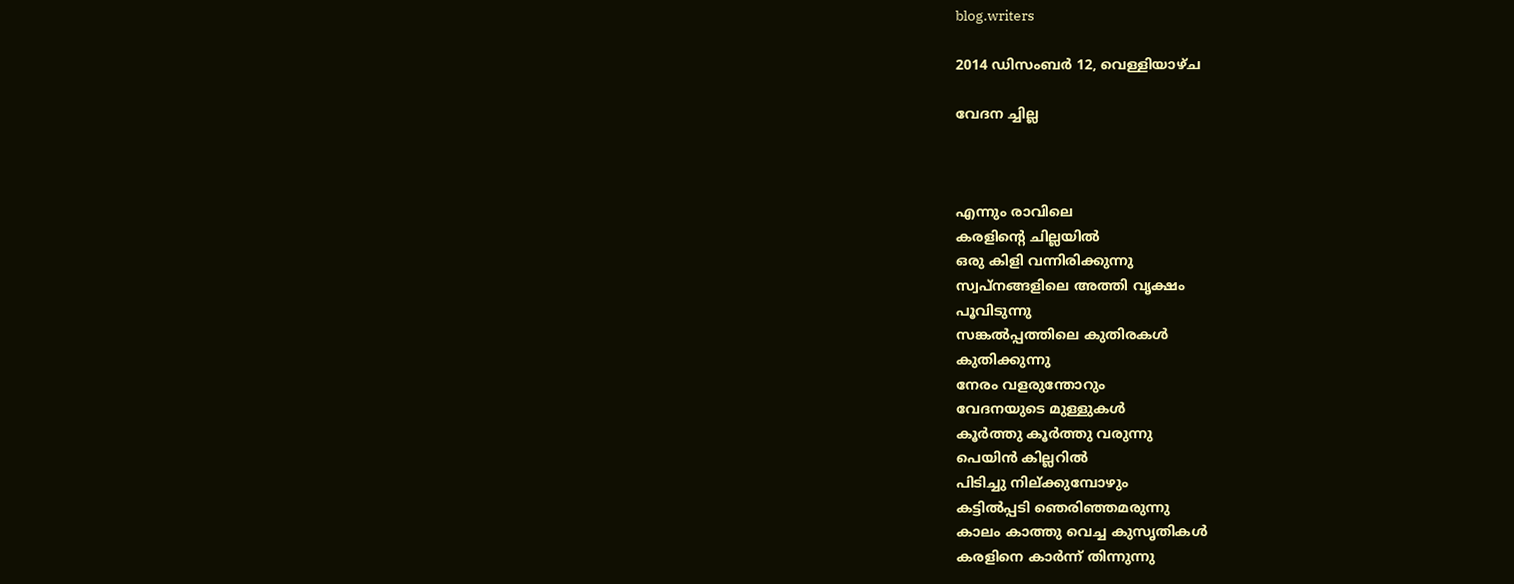blog.writers

2014 ഡിസംബർ 12, വെള്ളിയാഴ്‌ച

വേദന ച്ചില്ല



എന്നും രാവിലെ
കരളിന്റെ ചില്ലയിൽ
ഒരു കിളി വന്നിരിക്കുന്നു
സ്വപ്നങ്ങളിലെ അത്തി വൃക്ഷം
പൂവിടുന്നു
സങ്കൽപ്പത്തിലെ കുതിരകൾ
കുതിക്കുന്നു
നേരം വളരുന്തോറും
വേദനയുടെ മുള്ളുകൾ
കൂർത്തു കൂർത്തു വരുന്നു
പെയിൻ കില്ലറിൽ
പിടിച്ചു നില്ക്കുമ്പോഴും
കട്ടിൽപ്പടി ഞെരിഞ്ഞമരുന്നു
കാലം കാത്തു വെച്ച കുസൃതികൾ
കരളിനെ കാർന്ന് തിന്നുന്നു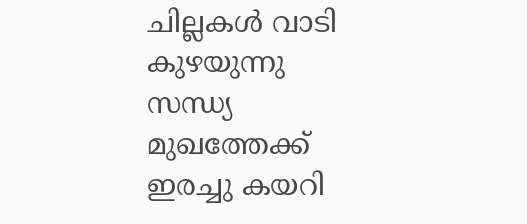ചില്ലകൾ വാടി കുഴയുന്നു
സന്ധ്യ മുഖത്തേക്ക് ഇരച്ചു കയറി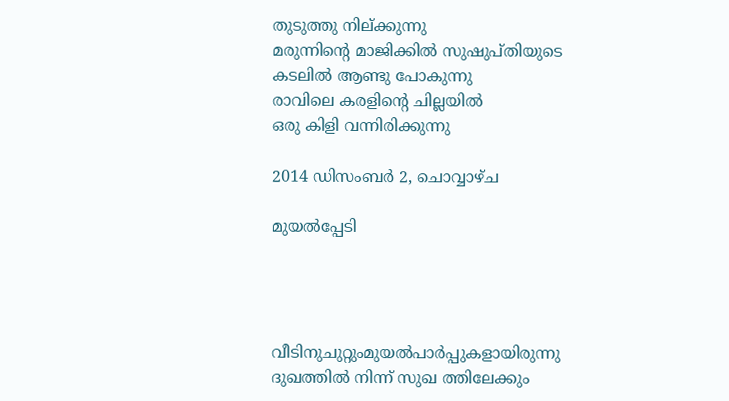തുടുത്തു നില്ക്കുന്നു
മരുന്നിന്റെ മാജിക്കിൽ സുഷുപ്തിയുടെ
കടലിൽ ആണ്ടു പോകുന്നു
രാവിലെ കരളിന്റെ ചില്ലയിൽ
ഒരു കിളി വന്നിരിക്കുന്നു

2014 ഡിസംബർ 2, ചൊവ്വാഴ്ച

മുയൽപ്പേടി




വീടിനുചുറ്റുംമുയൽപാർപ്പുകളായിരുന്നു
ദുഖത്തിൽ നിന്ന് സുഖ ത്തിലേക്കും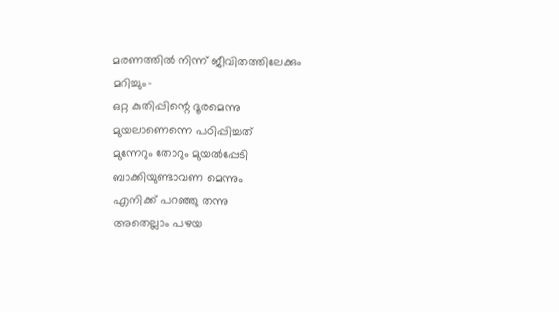മരണത്തിൽ നിന്ന് ജീവിതത്തിലേക്കും
മറിച്ചും-
ഒറ്റ കുതിപ്പിന്റെ ദൂരമെന്നു
മുയലാണെന്നെ പഠിപ്പിച്ചത്
മുന്നേറും തോറും മുയൽപ്പേടി
ബാക്കിയുണ്ടാവണ മെന്നും
എനിക്ക് പറഞ്ഞു തന്നു
അതെല്ലാം പഴയ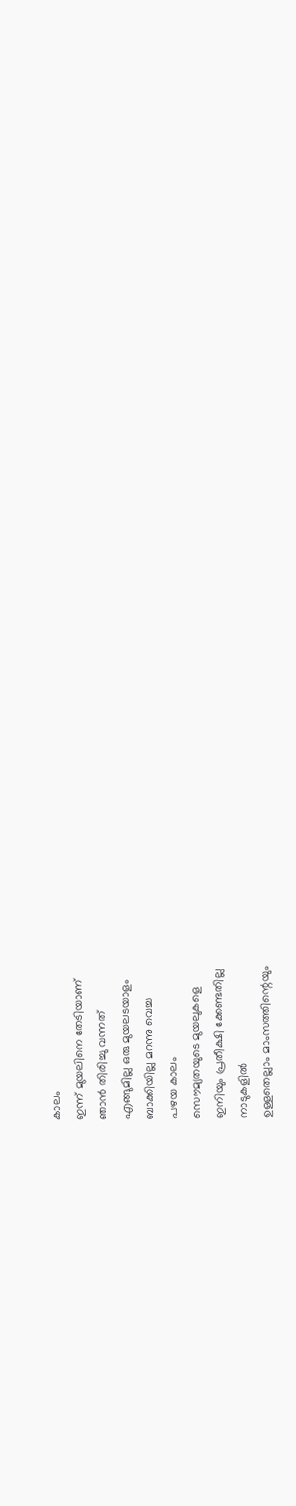കാലം
ഇന്ന് മുയലിനെ തേടിയാണ്
ഞാൻ തിരിച്ചു വന്നത്
എങ്ങുമില്ല ഒരു മുയലടയാളം
ബാക്കിയില്ല മറന്നു വെച്ച
പഴയ കാലം
സൌമ്യതയുടെ മുയലുകളെ
ഇനിയും പ്രതീക്ഷി ക്കേണ്ടതില്ല
നാടുകളിൽ
ഉള്ളതെല്ലാം മാംസത്തിന്റെയും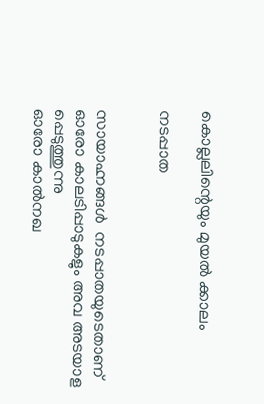കൊല്ലലിന്റെയും മുയൽ ക്കാലം

നടപ്പാത


സായാഹ്നങ്ങൾ  നടപ്പാതയുടെതാണ്
ഓരോ കാലടിപ്പാടുകളും അവ അടയാള
പ്പെടുത്തുന്നു
ഓരോ കാൽനഖ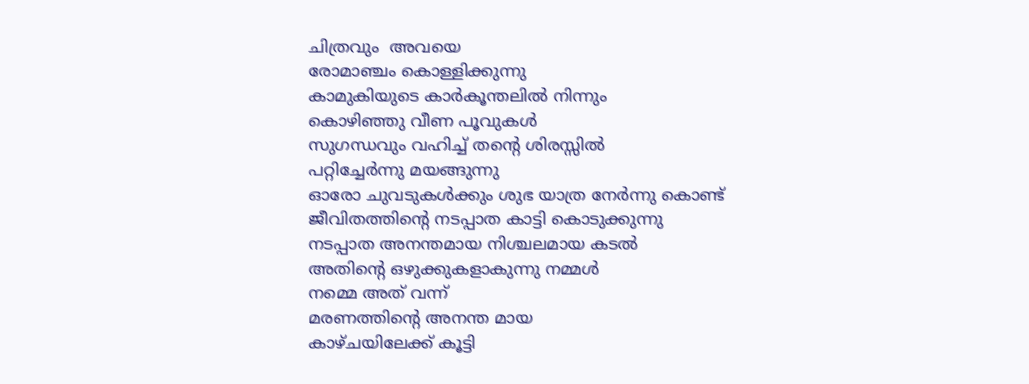ചിത്രവും  അവയെ
രോമാഞ്ചം കൊള്ളിക്കുന്നു
കാമുകിയുടെ കാർകൂന്തലിൽ നിന്നും
കൊഴിഞ്ഞു വീണ പൂവുകൾ
സുഗന്ധവും വഹിച്ച് തന്റെ ശിരസ്സിൽ
പറ്റിച്ചേർന്നു മയങ്ങുന്നു
ഓരോ ചുവടുകൾക്കും ശുഭ യാത്ര നേർന്നു കൊണ്ട്
ജീവിതത്തിന്റെ നടപ്പാത കാട്ടി കൊടുക്കുന്നു
നടപ്പാത അനന്തമായ നിശ്ചലമായ കടൽ
അതിന്റെ ഒഴുക്കുകളാകുന്നു നമ്മൾ
നമ്മെ അത് വന്ന്
മരണത്തിന്റെ അനന്ത മായ
കാഴ്ചയിലേക്ക് കൂട്ടി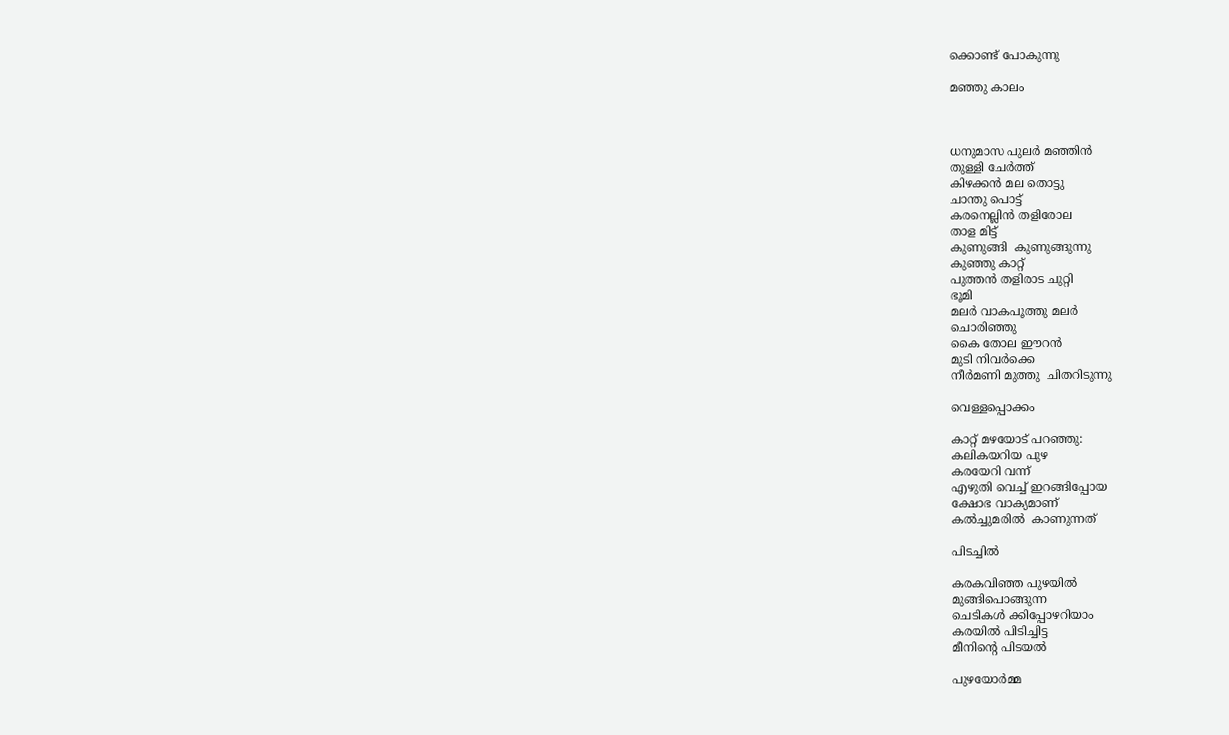ക്കൊണ്ട് പോകുന്നു

മഞ്ഞു കാലം



ധനുമാസ പുലർ മഞ്ഞിൻ
തുള്ളി ചേർത്ത്
കിഴക്കൻ മല തൊട്ടു
ചാന്തു പൊട്ട്
കരനെല്ലിൻ തളിരോല
താള മിട്ട്
കുണുങ്ങി  കുണുങ്ങുന്നു
കുഞ്ഞു കാറ്റ്
പുത്തൻ തളിരാട ചുറ്റി
ഭൂമി
മലർ വാകപൂത്തു മലർ
ചൊരിഞ്ഞു
കൈ തോല ഈറൻ
മുടി നിവർക്കെ
നീർമണി മുത്തു  ചിതറിടുന്നു

വെള്ളപ്പൊക്കം

കാറ്റ് മഴയോട് പറഞ്ഞു:
കലികയറിയ പുഴ
കരയേറി വന്ന്
എഴുതി വെച്ച് ഇറങ്ങിപ്പോയ
ക്ഷോഭ വാക്യമാണ്
കൽച്ചുമരിൽ  കാണുന്നത്

പിടച്ചിൽ

കരകവിഞ്ഞ പുഴയിൽ
മുങ്ങിപൊങ്ങുന്ന
ചെടികൾ ക്കിപ്പോഴറിയാം
കരയിൽ പിടിച്ചിട്ട
മീനിന്റെ പിടയൽ

പുഴയോർമ്മ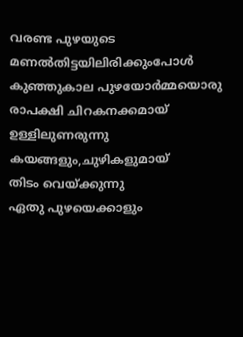വരണ്ട പുഴയുടെ
മണൽതിട്ടയിലിരിക്കുംപോൾ
കുഞ്ഞുകാല പുഴയോർമ്മയൊരു
രാപക്ഷി ചിറകനക്കമായ്
ഉള്ളിലുണരുന്നു
കയങ്ങളും,ചുഴികളുമായ്
തിടം വെയ്ക്കുന്നു
ഏതു പുഴയെക്കാളും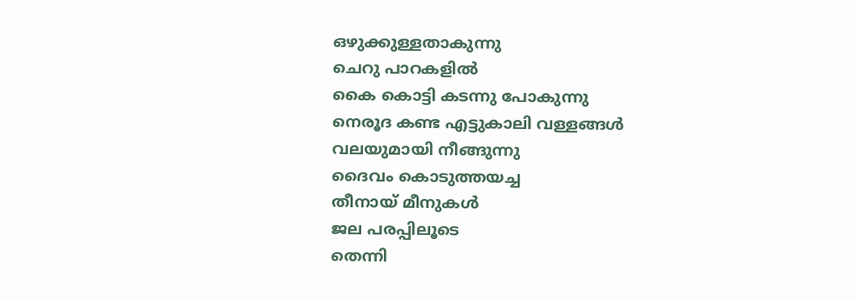ഒഴുക്കുള്ളതാകുന്നു
ചെറു പാറകളിൽ
കൈ കൊട്ടി കടന്നു പോകുന്നു
നെരൂദ കണ്ട എട്ടുകാലി വള്ളങ്ങൾ
വലയുമായി നീങ്ങുന്നു
ദൈവം കൊടുത്തയച്ച
തീനായ് മീനുകൾ
ജല പരപ്പിലൂടെ
തെന്നി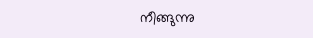നീങ്ങുന്നു